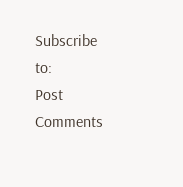Subscribe to:
Post Comments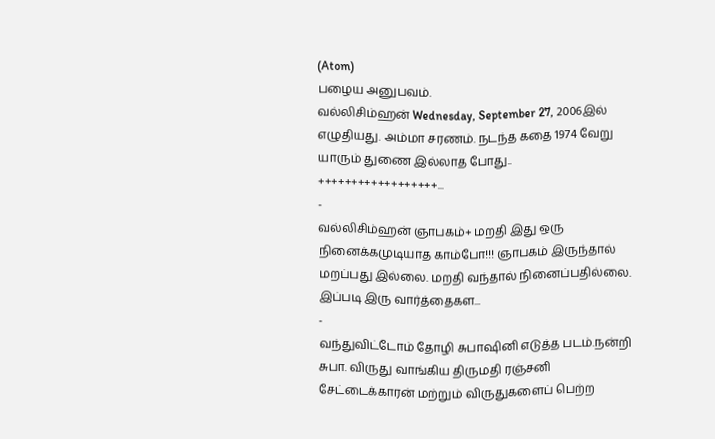(Atom)
பழைய அனுபவம்.
வல்லிசிம்ஹன் Wednesday, September 27, 2006இல் எழுதியது. அம்மா சரணம். நடந்த கதை 1974 வேறு யாரும் துணை இல்லாத போது.. ++++++++++++++++++...
-
வல்லிசிம்ஹன் ஞாபகம்+ மறதி இது ஒரு நினைக்கமுடியாத காம்போ!!! ஞாபகம் இருந்தால் மறப்பது இல்லை. மறதி வந்தால் நினைப்பதில்லை. இப்படி இரு வார்த்தைகள...
-
வந்துவிட்டோம் தோழி சுபாஷினி எடுத்த படம்.நன்றி சுபா. விருது வாங்கிய திருமதி ரஞ்சனி சேட்டைக்காரன் மற்றும் விருதுகளைப் பெற்ற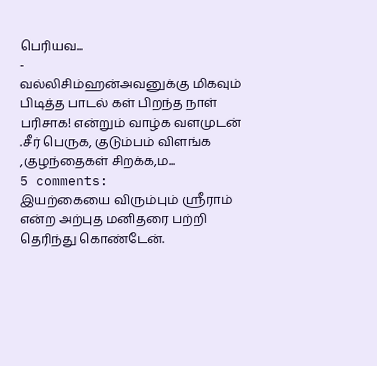பெரியவ...
-
வல்லிசிம்ஹன்அவனுக்கு மிகவும் பிடித்த பாடல் கள் பிறந்த நாள் பரிசாக! என்றும் வாழ்க வளமுடன் .சீர் பெருக, குடும்பம் விளங்க ,குழந்தைகள் சிறக்க,ம...
5 comments:
இயற்கையை விரும்பும் ஸ்ரீராம் என்ற அற்புத மனிதரை பற்றி தெரிந்து கொண்டேன்.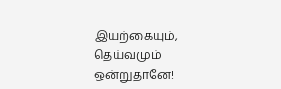இயற்கையும், தெய்வமும் ஒன்றுதானே!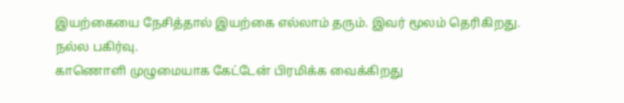இயற்கையை நேசித்தால் இயற்கை எல்லாம் தரும். இவர் மூலம் தெரிகிறது.
நல்ல பகிர்வு.
காணொளி முழுமையாக கேட்டேன் பிரமிக்க வைக்கிறது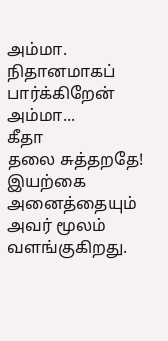அம்மா.
நிதானமாகப் பார்க்கிறேன் அம்மா...
கீதா
தலை சுத்தறதே!
இயற்கை அனைத்தையும் அவர் மூலம் வளங்குகிறது.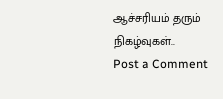ஆச்சரியம் தரும் நிகழ்வுகள்..
Post a Comment